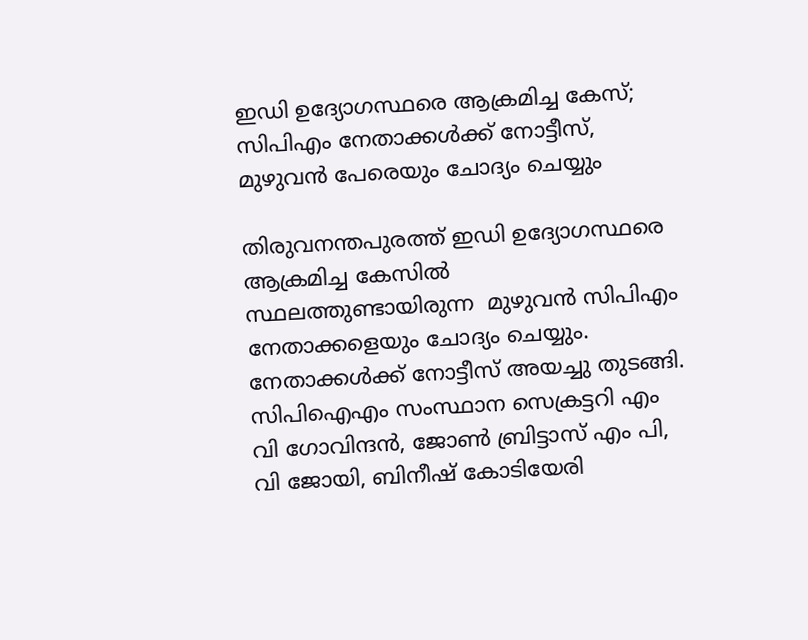ഇഡി ഉദ്യോഗസ്ഥരെ ആക്രമിച്ച കേസ്; സിപിഎം നേതാക്കൾക്ക് നോട്ടീസ്, മുഴുവൻ പേരെയും ചോദ്യം ചെയ്യും

തിരുവനന്തപുരത്ത് ഇഡി ഉദ്യോഗസ്ഥരെ ആക്രമിച്ച കേസില്‍ സ്ഥലത്തുണ്ടായിരുന്ന  മുഴുവൻ സിപിഎം നേതാക്കളെയും ചോദ്യം ചെയ്യും. നേതാക്കള്‍ക്ക് നോട്ടീസ് അയച്ചു തുടങ്ങി. സിപിഐഎം സംസ്ഥാന സെക്രട്ടറി എം വി ഗോവിന്ദൻ, ജോൺ ബ്രിട്ടാസ് എം പി, വി ജോയി, ബിനീഷ് കോടിയേരി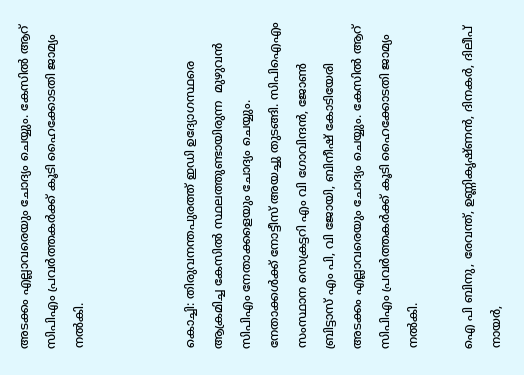അടക്കം എല്ലാവരെയും ചോദ്യം ചെയ്യും. കേസില്‍ ആറ് സിപിഎം പ്രവർത്തകർക്ക് കൂടി ഹൈക്കോടതി ജാമ്യം നൽകി.



കൊച്ചി: തിരുവനന്തപുരത്ത് ഇഡി ഉദ്യോഗസ്ഥരെ ആക്രമിച്ച കേസില്‍ സ്ഥലത്തുണ്ടായിരുന്ന  മുഴുവൻ സിപിഎം നേതാക്കളെയും ചോദ്യം ചെയ്യും. നേതാക്കള്‍ക്ക് നോട്ടീസ് അയച്ചു തുടങ്ങി. സിപിഐഎം സംസ്ഥാന സെക്രട്ടറി എം വി ഗോവിന്ദൻ, ജോൺ ബ്രിട്ടാസ് എം പി, വി ജോയി, ബിനീഷ് കോടിയേരി അടക്കം എല്ലാവരെയും ചോദ്യം ചെയ്യും. കേസില്‍ ആറ് സിപിഎം പ്രവർത്തകർക്ക് കൂടി ഹൈക്കോടതി ജാമ്യം നൽകി.

ഐ പി ബിനു, രേവന്ത്, ഉണ്ണികൃഷ്ണൻ, ദിനകർ, ദിലീപ് നായർ,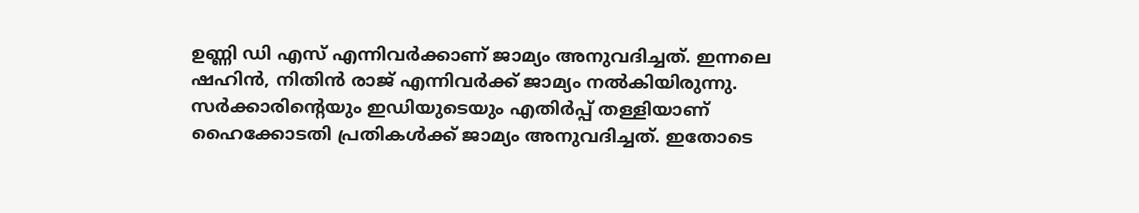ഉണ്ണി ഡി എസ് എന്നിവർക്കാണ് ജാമ്യം അനുവദിച്ചത്. ഇന്നലെ ഷഹിൻ, നിതിൻ രാജ് എന്നിവർക്ക് ജാമ്യം നൽകിയിരുന്നു. സര്‍ക്കാരിന്റെയും ഇഡിയുടെയും എതിര്‍പ്പ് തള്ളിയാണ് ഹൈക്കോടതി പ്രതികൾക്ക് ജാമ്യം അനുവദിച്ചത്. ഇതോടെ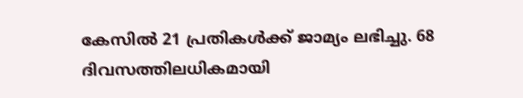കേസില്‍ 21 പ്രതികള്‍ക്ക് ജാമ്യം ലഭിച്ചു. 68 ദിവസത്തിലധികമായി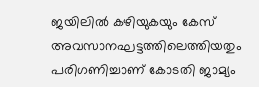ജയിലിൽ കഴിയുകയും കേസ് അവസാനഘട്ടത്തിലെത്തിയതും പരിഗണിച്ചാണ് കോടതി ജാമ്യം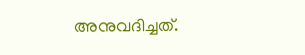അനുവദിച്ചത്.